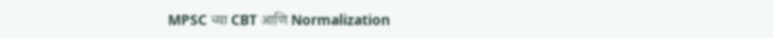MPSC च्या CBT आणि Normalization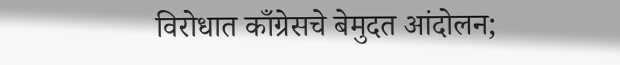विरोधात काँग्रेसचे बेमुदत आंदोलन;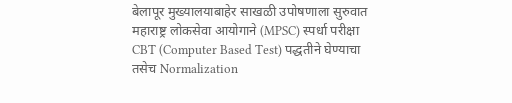बेलापूर मुख्यालयाबाहेर साखळी उपोषणाला सुरुवात
महाराष्ट्र लोकसेवा आयोगाने (MPSC) स्पर्धा परीक्षा CBT (Computer Based Test) पद्धतीने घेण्याचा तसेच Normalization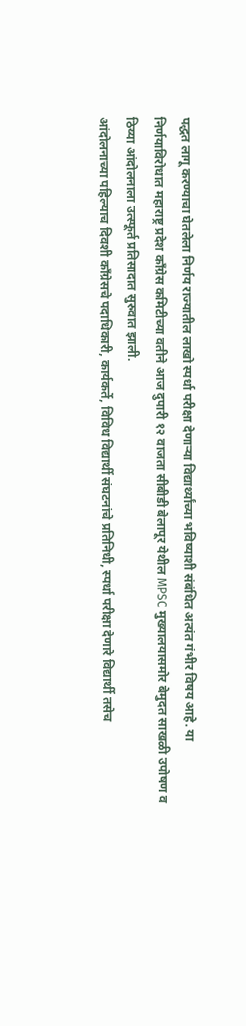पद्धत लागू करण्याचा घेतलेला निर्णय राज्यातील लाखो स्पर्धा परीक्षा देणाऱ्या विद्यार्थ्यांच्या भविष्याशी संबंधित अत्यंत गंभीर विषय आहे. या निर्णयाविरोधात महाराष्ट्र प्रदेश काँग्रेस कमिटीच्या वतीने आज दुपारी १२ वाजता सीबीडी बेलापूर येथील MPSC मुख्यालयासमोर बेमुदत साखळी उपोषण व ठिय्या आंदोलनाला उत्स्फूर्त प्रतिसादात सुरुवात झाली.
आंदोलनाच्या पहिल्याच दिवशी काँग्रेसचे पदाधिकारी, कार्यकर्ते, विविध विद्यार्थी संघटनांचे प्रतिनिधी, स्पर्धा परीक्षा देणारे विद्यार्थी तसेच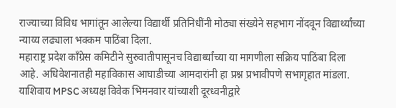राज्याच्या विविध भागांतून आलेल्या विद्यार्थी प्रतिनिधींनी मोठ्या संख्येने सहभाग नोंदवून विद्यार्थ्यांच्या न्याय्य लढ्याला भक्कम पाठिंबा दिला.
महाराष्ट्र प्रदेश काँग्रेस कमिटीने सुरुवातीपासूनच विद्यार्थ्यांच्या या मागणीला सक्रिय पाठिंबा दिला आहे. अधिवेशनातही महाविकास आघाडीच्या आमदारांनी हा प्रश्न प्रभावीपणे सभागृहात मांडला. याशिवाय MPSC अध्यक्ष विवेक भिमनवार यांच्याशी दूरध्वनीद्वारे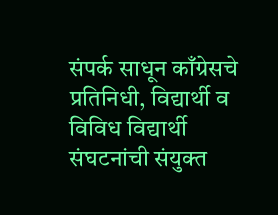संपर्क साधून काँग्रेसचे प्रतिनिधी, विद्यार्थी व विविध विद्यार्थी संघटनांची संयुक्त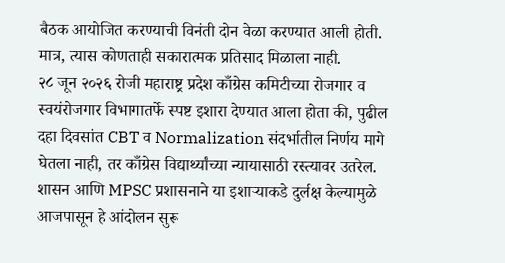बैठक आयोजित करण्याची विनंती दोन वेळा करण्यात आली होती. मात्र, त्यास कोणताही सकारात्मक प्रतिसाद मिळाला नाही.
२८ जून २०२६ रोजी महाराष्ट्र प्रदेश काँग्रेस कमिटीच्या रोजगार व स्वयंरोजगार विभागातर्फे स्पष्ट इशारा देण्यात आला होता की, पुढील दहा दिवसांत CBT व Normalization संदर्भातील निर्णय मागे घेतला नाही, तर काँग्रेस विद्यार्थ्यांच्या न्यायासाठी रस्त्यावर उतरेल. शासन आणि MPSC प्रशासनाने या इशाऱ्याकडे दुर्लक्ष केल्यामुळे आजपासून हे आंदोलन सुरू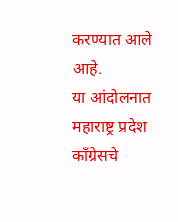करण्यात आले आहे.
या आंदोलनात महाराष्ट्र प्रदेश काँग्रेसचे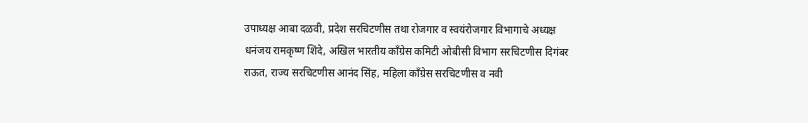उपाध्यक्ष आबा दळवी, प्रदेश सरचिटणीस तथा रोजगार व स्वयंरोजगार विभागाचे अध्यक्ष धनंजय रामकृष्ण शिंदे, अखिल भारतीय काँग्रेस कमिटी ओबीसी विभाग सरचिटणीस दिगंबर राऊत, राज्य सरचिटणीस आनंद सिंह, महिला काँग्रेस सरचिटणीस व नवी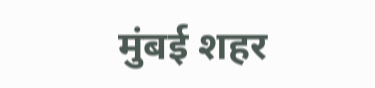मुंबई शहर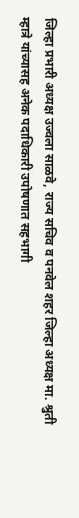जिल्हा प्रभारी अध्यक्ष उज्वला साळवे, राज्य सचिव व पनवेल शहर जिल्हा अध्यक्ष मा. श्रुती म्हात्रे यांच्यासह अनेक पदाधिकारी उपोषणात सहभागी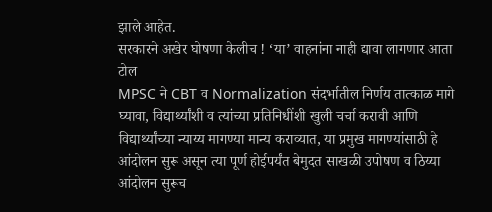झाले आहेत.
सरकारने अखेर घोषणा केलीच ! ‘या’ वाहनांना नाही द्यावा लागणार आता टोल
MPSC ने CBT व Normalization संदर्भातील निर्णय तात्काळ मागे घ्यावा, विद्यार्थ्यांशी व त्यांच्या प्रतिनिधींशी खुली चर्चा करावी आणि विद्यार्थ्यांच्या न्याय्य मागण्या मान्य कराव्यात, या प्रमुख मागण्यांसाठी हे आंदोलन सुरू असून त्या पूर्ण होईपर्यंत बेमुदत साखळी उपोषण व ठिय्या आंदोलन सुरूच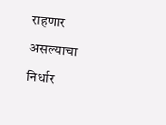राहणार असल्याचा निर्धार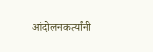आंदोलनकर्त्यांनी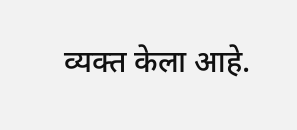व्यक्त केला आहे.